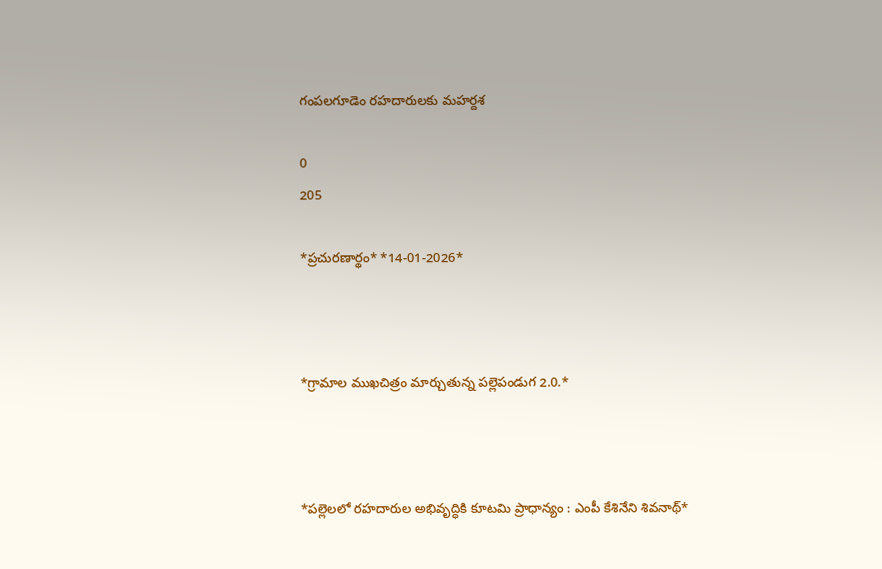గంపలగూడెం రహదారులకు మహర్దశ

0
205

*ప్ర‌చుర‌ణార్థం* *14-01-2026*



*గ్రామాల ముఖచిత్రం మార్చుతున్న పల్లెపండుగ 2.0.*



*పల్లెలలో రహదారుల అభివృద్ధికి కూట‌మి ప్రాధాన్యం : ఎంపీ కేశినేని శివ‌నాథ్*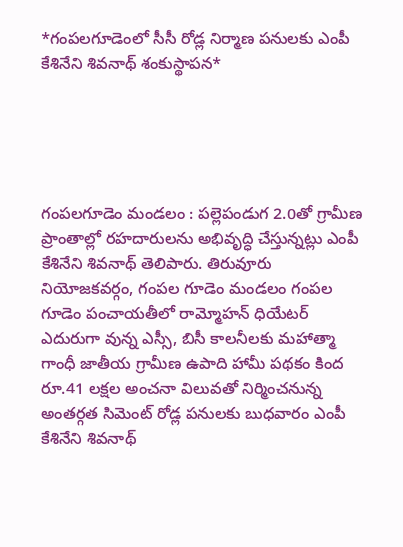*గంప‌ల‌గూడెంలో సీసీ రోడ్ల నిర్మాణ ప‌నుల‌కు ఎంపీ కేశినేని శివ‌నాథ్ శంకుస్థాప‌న*





గంప‌ల‌గూడెం మండ‌లం : పల్లెపండుగ 2.0తో గ్రామీణ ప్రాంతాల్లో రహదారులను అభివృద్ధి చేస్తున్నట్లు ఎంపీ కేశినేని శివ‌నాథ్ తెలిపారు. తిరువూరు నియోజ‌క‌వ‌ర్గం, గంప‌ల గూడెం మండ‌లం గంప‌ల గూడెం పంచాయ‌తీలో రామ్మోహ‌న్ ధియేట‌ర్ ఎదురుగా వున్న ఎస్సీ, బిసీ కాలనీల‌కు మ‌హాత్మా గాంధీ జాతీయ గ్రామీణ ఉపాది హామీ ప‌థ‌కం కింద రూ.41 ల‌క్ష‌ల అంచ‌నా విలువ‌తో నిర్మించనున్న అంత‌ర్గ‌త సిమెంట్ రోడ్ల ప‌నుల‌కు బుధ‌వారం ఎంపీ కేశినేని శివ‌నాథ్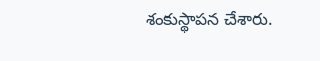శంకుస్థాప‌న చేశారు.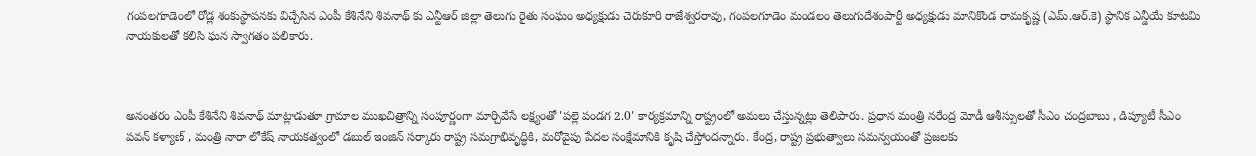గంప‌ల‌గూడెంలో రోడ్ల శంకుస్థాప‌నకు విచ్చేసిన ఎంపీ కేశినేని శివనాథ్ కు ఎన్టీఆర్ జిల్లా తెలుగు రైతు సంఘం అధ్య‌క్షుడు చెరుకూరి రాజేశ్వ‌ర‌రావు, గంప‌ల‌గూడెం మండ‌లం తెలుగుదేశంపార్టీ అధ్య‌క్షుడు మానికొండ రామ‌కృష్ణ (ఎమ్.ఆర్.కె) స్థానిక ఎన్డీయే కూటమి నాయ‌కుల‌తో క‌లిసి ఘ‌న స్వాగ‌తం ప‌లికారు.



అనంత‌రం ఎంపీ కేశినేని శివ‌నాథ్ మాట్లాడుతూ గ్రామాల ముఖచిత్రాన్ని సంపూర్ణంగా మార్చివేసే లక్ష్యంతో 'పల్లె పండగ 2.0' కార్యక్రమాన్ని రాష్ట్రంలో అమ‌లు చేస్తున్న‌ట్లు తెలిపారు. ప్రధాన మంత్రి న‌రేంద్ర‌ మోడీ ఆశీస్సులతో సీఎం చంద్రబాబు , డిప్యూటీ సీఎం పవన్ కళ్యాణ్ , మంత్రి నారా లోకేష్ నాయకత్వంలో డబుల్ ఇంజిన్ సర్కారు రాష్ట్ర సమగ్రాభివృద్ధికి, మరోవైపు పేదల సంక్షేమానికి కృషి చేస్తోందన్నారు. కేంద్ర, రాష్ట్ర ప్రభుత్వాలు సమన్వయంతో ప్రజలకు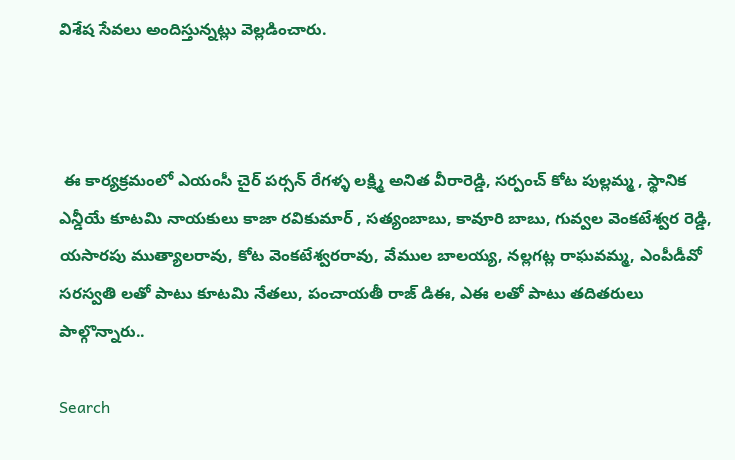విశేష సేవలు అందిస్తున్నట్లు వెల్లడించారు.



 ఈ కార్యక్రమంలో ఎయంసీ చైర్ పర్సన్ రేగళ్ళ లక్ష్మి అనిత వీరారెడ్డి, సర్పంచ్ కోట పుల్లమ్మ , స్థానిక ఎన్డీయే కూట‌మి నాయ‌కులు కాజా రవికుమార్ , సత్యంబాబు, కావూరి బాబు, గువ్వల వెంకటేశ్వర రెడ్డి, యసారపు ముత్యాలరావు, కోట వెంకటేశ్వరరావు, వేముల బాలయ్య, నల్లగట్ల రాఘవమ్మ, ఎంపీడీవో సరస్వతి ల‌తో పాటు కూటమి నేతలు, పంచాయతీ రాజ్ డిఈ, ఎఈ ల‌తో పాటు త‌దిత‌రులు పాల్గొన్నారు..

Search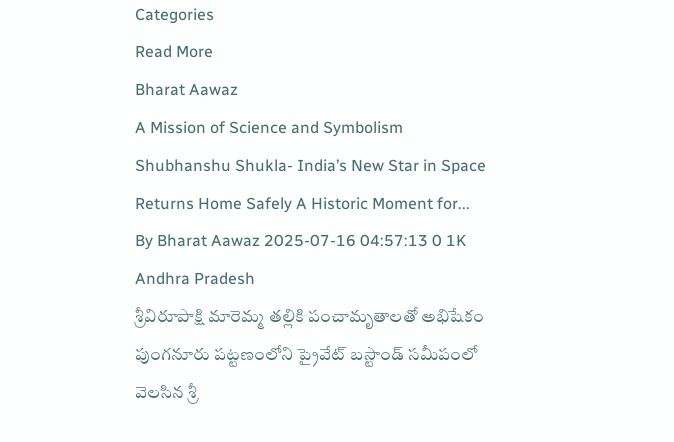Categories
Read More
Bharat Aawaz
A Mission of Science and Symbolism
Shubhanshu Shukla- India’s New Star in Space Returns Home Safely A Historic Moment for...
By Bharat Aawaz 2025-07-16 04:57:13 0 1K
Andhra Pradesh
శ్రీవిరూపాక్షి మారెమ్మ తల్లికి పంచామృతాలతో అభిషేకం
పుంగనూరు పట్టణంలోని ప్రైవేట్ బస్టాండ్ సమీపంలో వెలసిన శ్రీ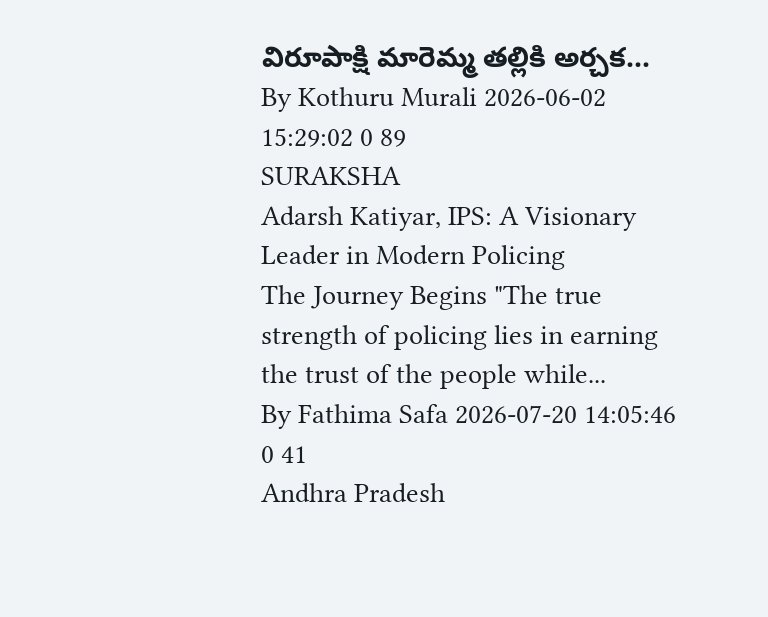విరూపాక్షి మారెమ్మ తల్లికి అర్చక...
By Kothuru Murali 2026-06-02 15:29:02 0 89
SURAKSHA
Adarsh Katiyar, IPS: A Visionary Leader in Modern Policing
The Journey Begins "The true strength of policing lies in earning the trust of the people while...
By Fathima Safa 2026-07-20 14:05:46 0 41
Andhra Pradesh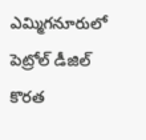ఎమ్మిగనూరులో పెట్రోల్ డీజిల్ కొరత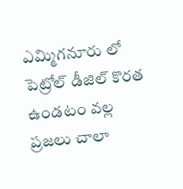ఎమ్మిగనూరు లో పెట్రోల్ డీజిల్ కొరత ఉండటం వల్ల ప్రజలు చాలా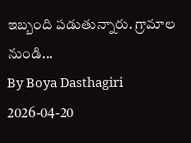ఇబ్బంది పడుతున్నారు. గ్రామాల నుండి...
By Boya Dasthagiri 2026-04-20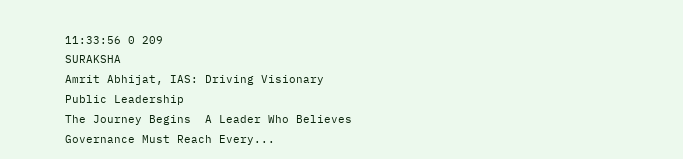11:33:56 0 209
SURAKSHA
Amrit Abhijat, IAS: Driving Visionary Public Leadership
The Journey Begins  A Leader Who Believes Governance Must Reach Every...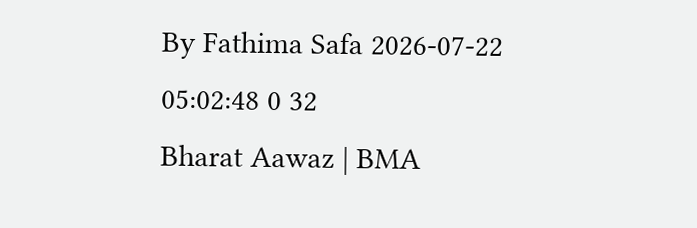By Fathima Safa 2026-07-22 05:02:48 0 32
Bharat Aawaz | BMA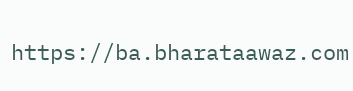https://ba.bharataawaz.com